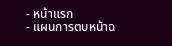- หน้าแรก
- แผนการตบหน้าฉ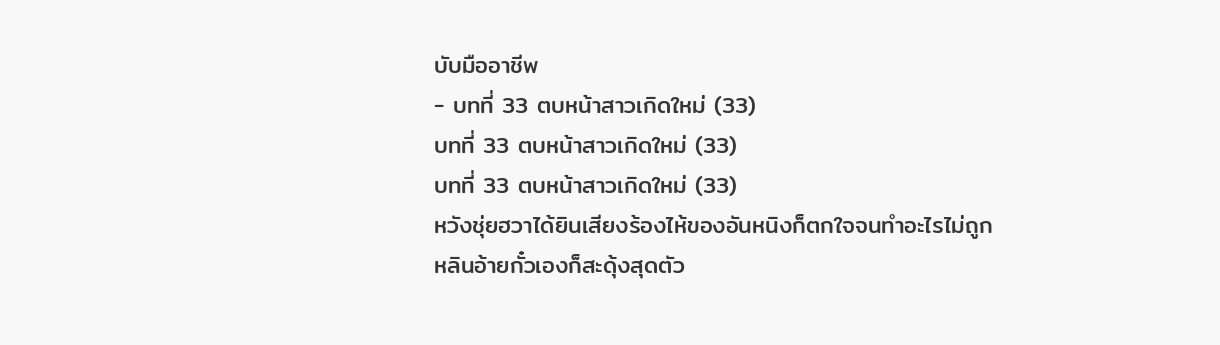บับมืออาชีพ
- บทที่ 33 ตบหน้าสาวเกิดใหม่ (33)
บทที่ 33 ตบหน้าสาวเกิดใหม่ (33)
บทที่ 33 ตบหน้าสาวเกิดใหม่ (33)
หวังชุ่ยฮวาได้ยินเสียงร้องไห้ของอันหนิงก็ตกใจจนทำอะไรไม่ถูก
หลินอ้ายกั๋วเองก็สะดุ้งสุดตัว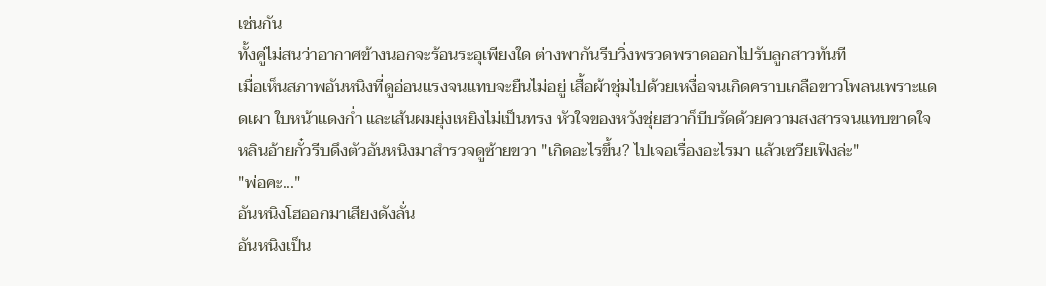เช่นกัน
ทั้งคู่ไม่สนว่าอากาศข้างนอกจะร้อนระอุเพียงใด ต่างพากันรีบวิ่งพรวดพราดออกไปรับลูกสาวทันที
เมื่อเห็นสภาพอันหนิงที่ดูอ่อนแรงจนแทบจะยืนไม่อยู่ เสื้อผ้าชุ่มไปด้วยเหงื่อจนเกิดคราบเกลือขาวโพลนเพราะแดดเผา ใบหน้าแดงก่ำ และเส้นผมยุ่งเหยิงไม่เป็นทรง หัวใจของหวังชุ่ยฮวาก็บีบรัดด้วยความสงสารจนแทบขาดใจ
หลินอ้ายกั๋วรีบดึงตัวอันหนิงมาสำรวจดูซ้ายขวา "เกิดอะไรขึ้น? ไปเจอเรื่องอะไรมา แล้วเซวียเฟิงล่ะ"
"พ่อคะ..."
อันหนิงโฮออกมาเสียงดังลั่น
อันหนิงเป็น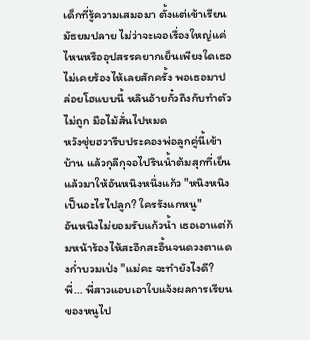เด็กที่รู้ความเสมอมา ตั้งแต่เข้าเรียนมัธยมปลาย ไม่ว่าจะเจอเรื่องใหญ่แค่ไหนหรืออุปสรรคยากเย็นเพียงใดเธอไม่เคยร้องไห้เลยสักครั้ง พอเธอมาปล่อยโฮแบบนี้ หลินอ้ายกั๋วถึงกับทำตัวไม่ถูก มือไม้สั่นไปหมด
หวังชุ่ยฮวารีบประคองพ่อลูกคู่นี้เข้าบ้าน แล้วกุลีกุจอไปรินน้ำต้มสุกที่เย็นแล้วมาให้อันหนิงหนึ่งแก้ว "หนิงหนิง เป็นอะไรไปลูก? ใครรังแกหนู"
อันหนิงไม่ยอมรับแก้วน้ำ เธอเอาแต่ก้มหน้าร้องไห้สะอึกสะอื้นจนดวงตาแดงก่ำบวมเป่ง "แม่คะ จะทำยังไงดี? พี่... พี่สาวแอบเอาใบแจ้งผลการเรียนของหนูไป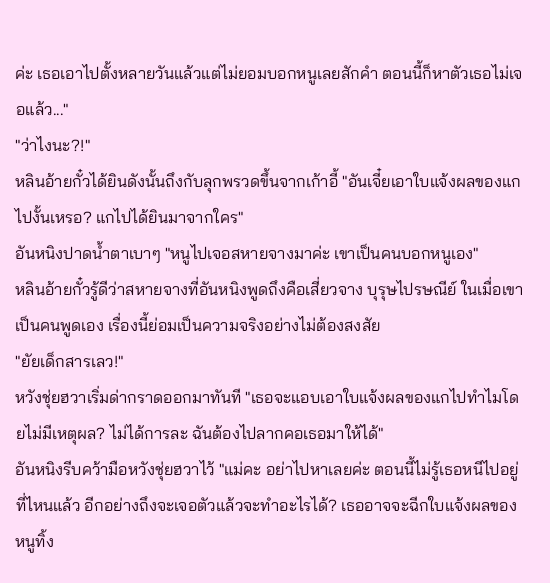ค่ะ เธอเอาไปตั้งหลายวันแล้วแต่ไม่ยอมบอกหนูเลยสักคำ ตอนนี้ก็หาตัวเธอไม่เจอแล้ว..."
"ว่าไงนะ?!"
หลินอ้ายกั๋วได้ยินดังนั้นถึงกับลุกพรวดขึ้นจากเก้าอี้ "อันเจี๋ยเอาใบแจ้งผลของแกไปงั้นเหรอ? แกไปได้ยินมาจากใคร"
อันหนิงปาดน้ำตาเบาๆ "หนูไปเจอสหายจางมาค่ะ เขาเป็นคนบอกหนูเอง"
หลินอ้ายกั๋วรู้ดีว่าสหายจางที่อันหนิงพูดถึงคือเสี่ยวจาง บุรุษไปรษณีย์ ในเมื่อเขาเป็นคนพูดเอง เรื่องนี้ย่อมเป็นความจริงอย่างไม่ต้องสงสัย
"ยัยเด็กสารเลว!"
หวังชุ่ยฮวาเริ่มด่ากราดออกมาทันที "เธอจะแอบเอาใบแจ้งผลของแกไปทำไมโดยไม่มีเหตุผล? ไม่ได้การละ ฉันต้องไปลากคอเธอมาให้ได้"
อันหนิงรีบคว้ามือหวังชุ่ยฮวาไว้ "แม่คะ อย่าไปหาเลยค่ะ ตอนนี้ไม่รู้เธอหนีไปอยู่ที่ไหนแล้ว อีกอย่างถึงจะเจอตัวแล้วจะทำอะไรได้? เธออาจจะฉีกใบแจ้งผลของหนูทิ้ง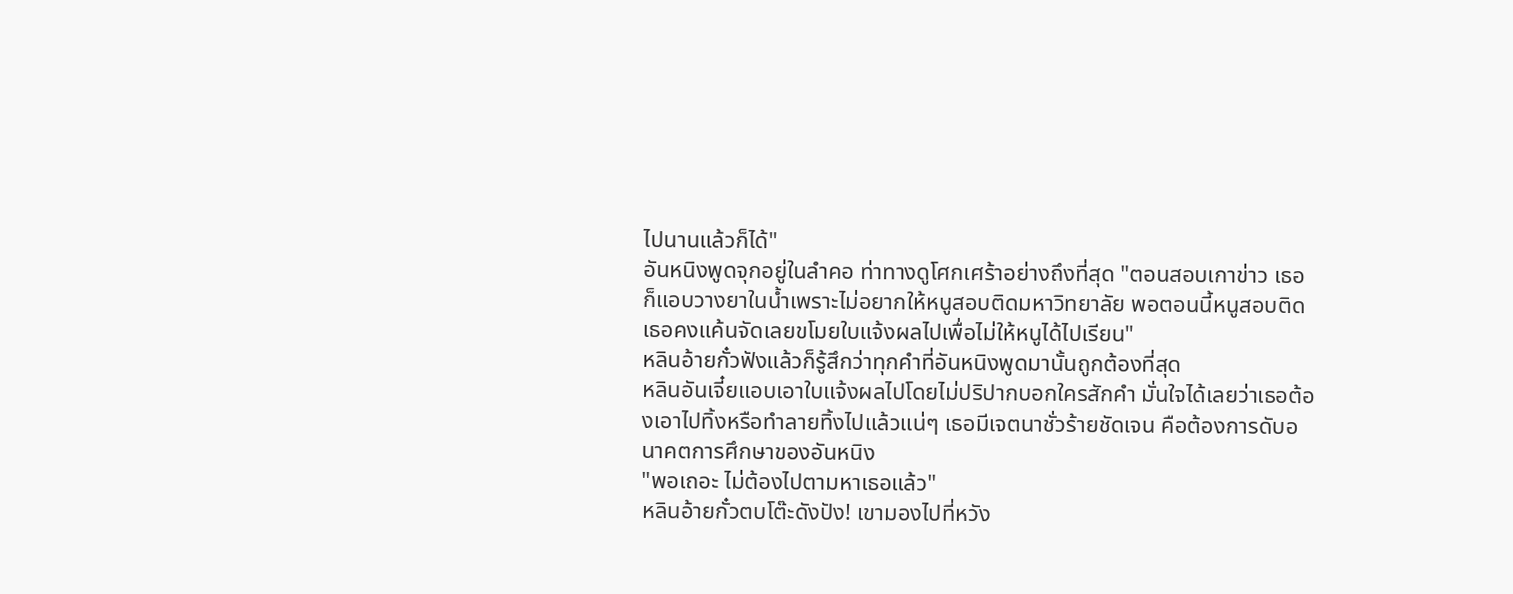ไปนานแล้วก็ได้"
อันหนิงพูดจุกอยู่ในลำคอ ท่าทางดูโศกเศร้าอย่างถึงที่สุด "ตอนสอบเกาข่าว เธอก็แอบวางยาในน้ำเพราะไม่อยากให้หนูสอบติดมหาวิทยาลัย พอตอนนี้หนูสอบติด เธอคงแค้นจัดเลยขโมยใบแจ้งผลไปเพื่อไม่ให้หนูได้ไปเรียน"
หลินอ้ายกั๋วฟังแล้วก็รู้สึกว่าทุกคำที่อันหนิงพูดมานั้นถูกต้องที่สุด
หลินอันเจี๋ยแอบเอาใบแจ้งผลไปโดยไม่ปริปากบอกใครสักคำ มั่นใจได้เลยว่าเธอต้องเอาไปทิ้งหรือทำลายทิ้งไปแล้วแน่ๆ เธอมีเจตนาชั่วร้ายชัดเจน คือต้องการดับอนาคตการศึกษาของอันหนิง
"พอเถอะ ไม่ต้องไปตามหาเธอแล้ว"
หลินอ้ายกั๋วตบโต๊ะดังปัง! เขามองไปที่หวัง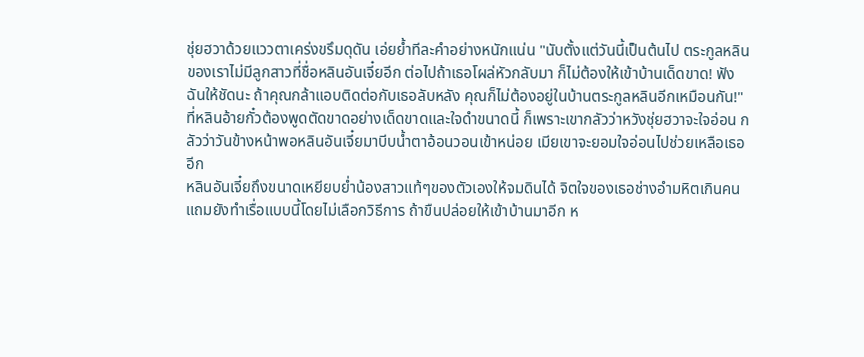ชุ่ยฮวาด้วยแววตาเคร่งขรึมดุดัน เอ่ยย้ำทีละคำอย่างหนักแน่น "นับตั้งแต่วันนี้เป็นต้นไป ตระกูลหลินของเราไม่มีลูกสาวที่ชื่อหลินอันเจี๋ยอีก ต่อไปถ้าเธอโผล่หัวกลับมา ก็ไม่ต้องให้เข้าบ้านเด็ดขาด! ฟังฉันให้ชัดนะ ถ้าคุณกล้าแอบติดต่อกับเธอลับหลัง คุณก็ไม่ต้องอยู่ในบ้านตระกูลหลินอีกเหมือนกัน!"
ที่หลินอ้ายกั๋วต้องพูดตัดขาดอย่างเด็ดขาดและใจดำขนาดนี้ ก็เพราะเขากลัวว่าหวังชุ่ยฮวาจะใจอ่อน กลัวว่าวันข้างหน้าพอหลินอันเจี๋ยมาบีบน้ำตาอ้อนวอนเข้าหน่อย เมียเขาจะยอมใจอ่อนไปช่วยเหลือเธออีก
หลินอันเจี๋ยถึงขนาดเหยียบย่ำน้องสาวแท้ๆของตัวเองให้จมดินได้ จิตใจของเธอช่างอำมหิตเกินคน แถมยังทำเรื่อแบบนี้โดยไม่เลือกวิธีการ ถ้าขืนปล่อยให้เข้าบ้านมาอีก ห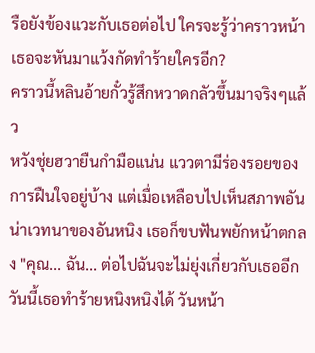รือยังข้องแวะกับเธอต่อไป ใครจะรู้ว่าคราวหน้าเธอจะหันมาแว้งกัดทำร้ายใครอีก?
คราวนี้หลินอ้ายกั๋วรู้สึกหวาดกลัวขึ้นมาจริงๆแล้ว
หวังชุ่ยฮวายืนกำมือแน่น แววตามีร่องรอยของการฝืนใจอยู่บ้าง แต่เมื่อเหลือบไปเห็นสภาพอันน่าเวทนาของอันหนิง เธอก็ขบฟันพยักหน้าตกลง "คุณ... ฉัน... ต่อไปฉันจะไม่ยุ่งเกี่ยวกับเธออีก วันนี้เธอทำร้ายหนิงหนิงได้ วันหน้า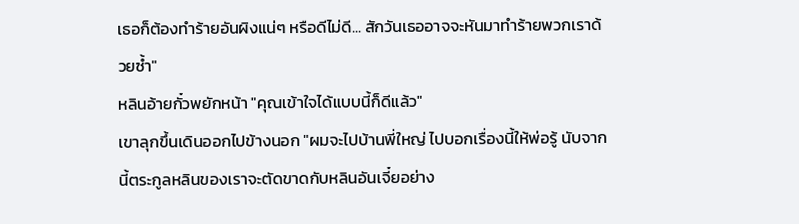เธอก็ต้องทำร้ายอันผิงแน่ๆ หรือดีไม่ดี... สักวันเธออาจจะหันมาทำร้ายพวกเราด้วยซ้ำ"
หลินอ้ายกั๋วพยักหน้า "คุณเข้าใจได้แบบนี้ก็ดีแล้ว"
เขาลุกขึ้นเดินออกไปข้างนอก "ผมจะไปบ้านพี่ใหญ่ ไปบอกเรื่องนี้ให้พ่อรู้ นับจากนี้ตระกูลหลินของเราจะตัดขาดกับหลินอันเจี๋ยอย่าง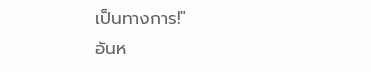เป็นทางการ!"
อันห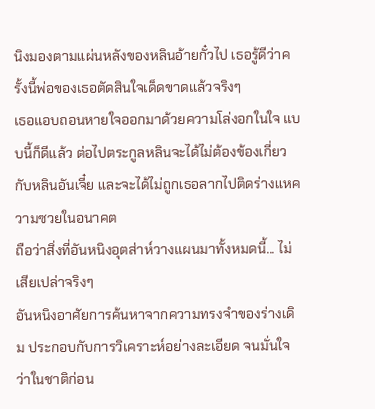นิงมองตามแผ่นหลังของหลินอ้ายกั๋วไป เธอรู้ดีว่าครั้งนี้พ่อของเธอตัดสินใจเด็ดขาดแล้วจริงๆ
เธอแอบถอนหายใจออกมาด้วยความโล่งอกในใจ แบบนี้ก็ดีแล้ว ต่อไปตระกูลหลินจะได้ไม่ต้องข้องเกี่ยวกับหลินอันเจี๋ย และจะได้ไม่ถูกเธอลากไปติดร่างแหความซวยในอนาคต
ถือว่าสิ่งที่อันหนิงอุตส่าห์วางแผนมาทั้งหมดนี้... ไม่เสียเปล่าจริงๆ
อันหนิงอาศัยการค้นหาจากความทรงจำของร่างเดิม ประกอบกับการวิเคราะห์อย่างละเอียด จนมั่นใจว่าในชาติก่อน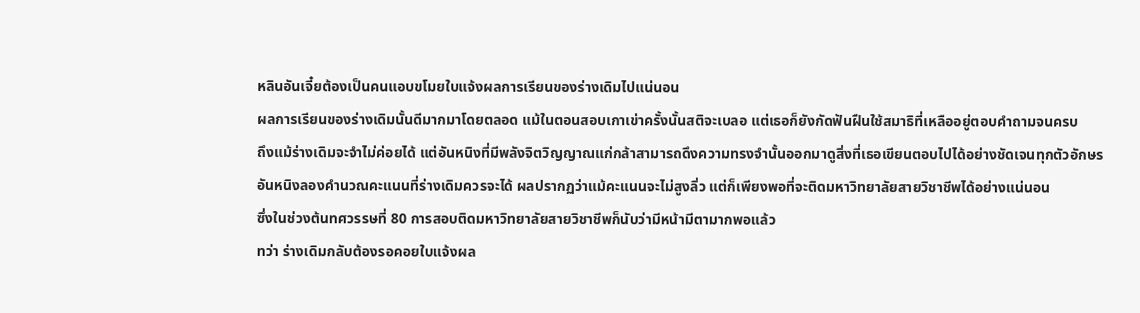หลินอันเจี๋ยต้องเป็นคนแอบขโมยใบแจ้งผลการเรียนของร่างเดิมไปแน่นอน
ผลการเรียนของร่างเดิมนั้นดีมากมาโดยตลอด แม้ในตอนสอบเกาเข่าครั้งนั้นสติจะเบลอ แต่เธอก็ยังกัดฟันฝืนใช้สมาธิที่เหลืออยู่ตอบคำถามจนครบ
ถึงแม้ร่างเดิมจะจำไม่ค่อยได้ แต่อันหนิงที่มีพลังจิตวิญญาณแก่กล้าสามารถดึงความทรงจำนั้นออกมาดูสิ่งที่เธอเขียนตอบไปได้อย่างชัดเจนทุกตัวอักษร
อันหนิงลองคำนวณคะแนนที่ร่างเดิมควรจะได้ ผลปรากฏว่าแม้คะแนนจะไม่สูงลิ่ว แต่ก็เพียงพอที่จะติดมหาวิทยาลัยสายวิชาชีพได้อย่างแน่นอน
ซึ่งในช่วงต้นทศวรรษที่ 80 การสอบติดมหาวิทยาลัยสายวิชาชีพก็นับว่ามีหน้ามีตามากพอแล้ว
ทว่า ร่างเดิมกลับต้องรอคอยใบแจ้งผล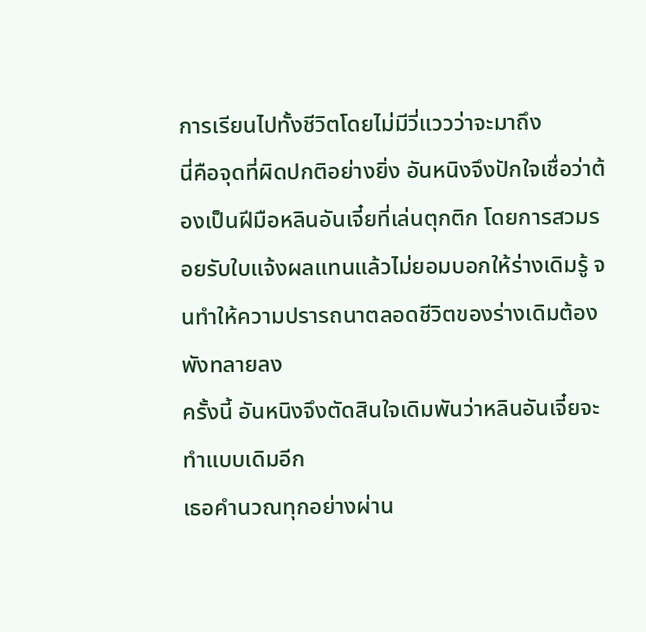การเรียนไปทั้งชีวิตโดยไม่มีวี่แววว่าจะมาถึง
นี่คือจุดที่ผิดปกติอย่างยิ่ง อันหนิงจึงปักใจเชื่อว่าต้องเป็นฝีมือหลินอันเจี๋ยที่เล่นตุกติก โดยการสวมรอยรับใบแจ้งผลแทนแล้วไม่ยอมบอกให้ร่างเดิมรู้ จนทำให้ความปรารถนาตลอดชีวิตของร่างเดิมต้องพังทลายลง
ครั้งนี้ อันหนิงจึงตัดสินใจเดิมพันว่าหลินอันเจี๋ยจะทำแบบเดิมอีก
เธอคำนวณทุกอย่างผ่าน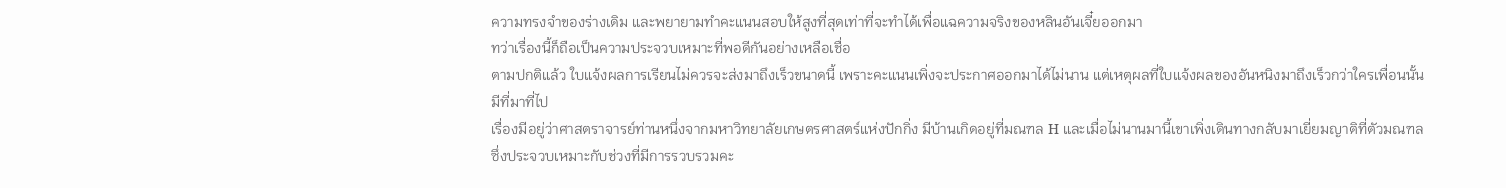ความทรงจำของร่างเดิม และพยายามทำคะแนนสอบให้สูงที่สุดเท่าที่จะทำได้เพื่อแฉความจริงของหลินอันเจี๋ยออกมา
ทว่าเรื่องนี้ก็ถือเป็นความประจวบเหมาะที่พอดีกันอย่างเหลือเชื่อ
ตามปกติแล้ว ใบแจ้งผลการเรียนไม่ควรจะส่งมาถึงเร็วขนาดนี้ เพราะคะแนนเพิ่งจะประกาศออกมาได้ไม่นาน แต่เหตุผลที่ใบแจ้งผลของอันหนิงมาถึงเร็วกว่าใครเพื่อนนั้นมีที่มาที่ไป
เรื่องมีอยู่ว่าศาสตราจารย์ท่านหนึ่งจากมหาวิทยาลัยเกษตรศาสตร์แห่งปักกิ่ง มีบ้านเกิดอยู่ที่มณฑล H และเมื่อไม่นานมานี้เขาเพิ่งเดินทางกลับมาเยี่ยมญาติที่ตัวมณฑล ซึ่งประจวบเหมาะกับช่วงที่มีการรวบรวมคะ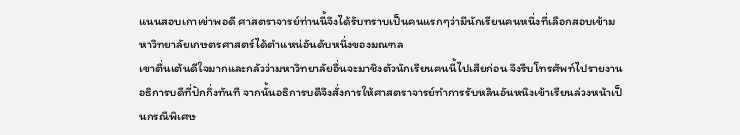แนนสอบเกาเข่าพอดี ศาสตราจารย์ท่านนี้จึงได้รับทราบเป็นคนแรกๆว่ามีนักเรียนคนหนึ่งที่เลือกสอบเข้ามหาวิทยาลัยเกษตรศาสตร์ได้ตำแหน่อันดับหนึ่งของมณฑล
เขาตื่นเต้นดีใจมากและกลัวว่ามหาวิทยาลัยอื่นจะมาชิงตัวนักเรียนคนนี้ไปเสียก่อน จึงรีบโทรศัพท์ไปรายงานอธิการบดีที่ปักกิ่งทันที จากนั้นอธิการบดีจึงสั่งการให้ศาสตราจารย์ทำการรับหลินอันหนิงเข้าเรียนล่วงหน้าเป็นกรณีพิเศษ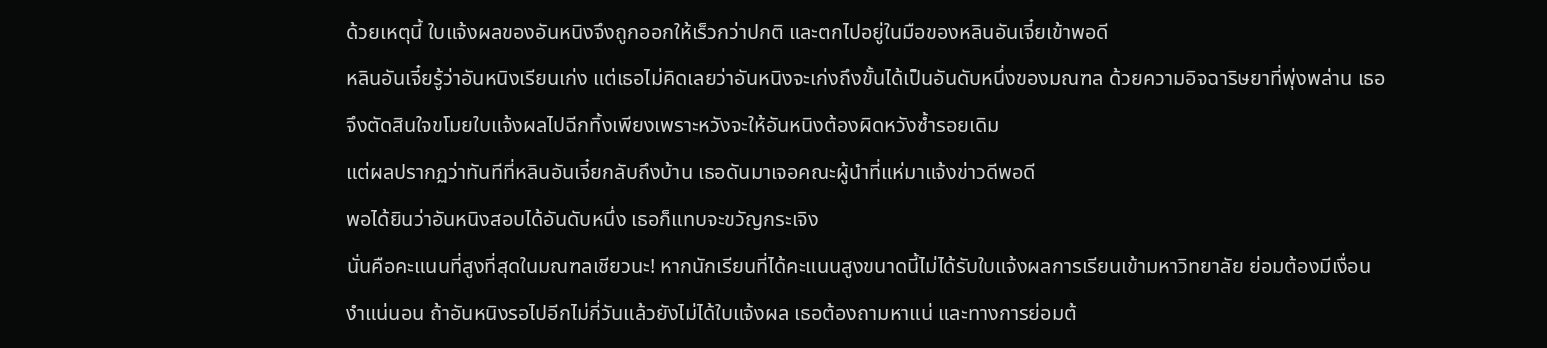ด้วยเหตุนี้ ใบแจ้งผลของอันหนิงจึงถูกออกให้เร็วกว่าปกติ และตกไปอยู่ในมือของหลินอันเจี๋ยเข้าพอดี
หลินอันเจี๋ยรู้ว่าอันหนิงเรียนเก่ง แต่เธอไม่คิดเลยว่าอันหนิงจะเก่งถึงขั้นได้เป็นอันดับหนึ่งของมณฑล ด้วยความอิจฉาริษยาที่พุ่งพล่าน เธอจึงตัดสินใจขโมยใบแจ้งผลไปฉีกทิ้งเพียงเพราะหวังจะให้อันหนิงต้องผิดหวังซ้ำรอยเดิม
แต่ผลปรากฏว่าทันทีที่หลินอันเจี๋ยกลับถึงบ้าน เธอดันมาเจอคณะผู้นำที่แห่มาแจ้งข่าวดีพอดี
พอได้ยินว่าอันหนิงสอบได้อันดับหนึ่ง เธอก็แทบจะขวัญกระเจิง
นั่นคือคะแนนที่สูงที่สุดในมณฑลเชียวนะ! หากนักเรียนที่ได้คะแนนสูงขนาดนี้ไม่ได้รับใบแจ้งผลการเรียนเข้ามหาวิทยาลัย ย่อมต้องมีเงื่อนงำแน่นอน ถ้าอันหนิงรอไปอีกไม่กี่วันแล้วยังไม่ได้ใบแจ้งผล เธอต้องถามหาแน่ และทางการย่อมต้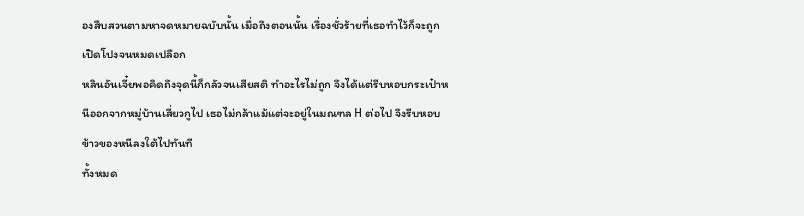องสืบสวนตามหาจดหมายฉบับนั้น เมื่อถึงตอนนั้น เรื่องชั่วร้ายที่เธอทำไว้ก็จะถูกเปิดโปงจนหมดเปลือก
หลินอันเจี๋ยพอคิดถึงจุดนี้ก็กลัวจนเสียสติ ทำอะไรไม่ถูก จึงได้แต่รีบหอบกระเป๋าหนีออกจากหมู่บ้านเสี่ยวกูไป เธอไม่กล้าแม้แต่จะอยู่ในมณฑล H ต่อไป จึงรีบหอบข้าวของหนีลงใต้ไปทันที
ทั้งหมด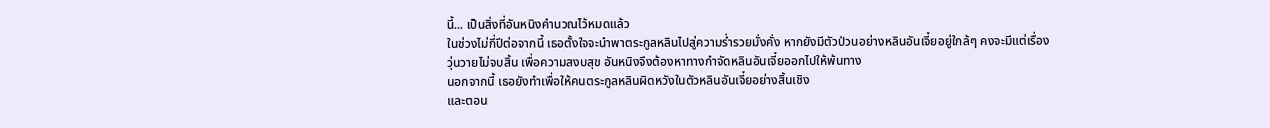นี้... เป็นสิ่งที่อันหนิงคำนวณไว้หมดแล้ว
ในช่วงไม่กี่ปีต่อจากนี้ เธอตั้งใจจะนำพาตระกูลหลินไปสู่ความร่ำรวยมั่งคั่ง หากยังมีตัวป่วนอย่างหลินอันเจี๋ยอยู่ใกล้ๆ คงจะมีแต่เรื่องวุ่นวายไม่จบสิ้น เพื่อความสงบสุข อันหนิงจึงต้องหาทางกำจัดหลินอันเจี๋ยออกไปให้พ้นทาง
นอกจากนี้ เธอยังทำเพื่อให้คนตระกูลหลินผิดหวังในตัวหลินอันเจี๋ยอย่างสิ้นเชิง
และตอน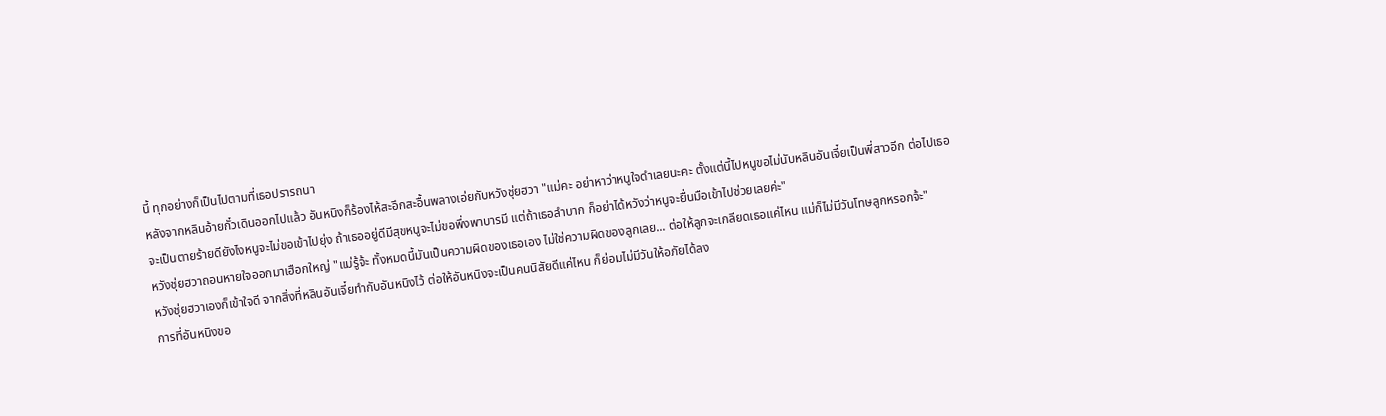นี้ ทุกอย่างก็เป็นไปตามที่เธอปรารถนา
หลังจากหลินอ้ายกั๋วเดินออกไปแล้ว อันหนิงก็ร้องไห้สะอึกสะอื้นพลางเอ่ยกับหวังชุ่ยฮวา "แม่คะ อย่าหาว่าหนูใจดำเลยนะคะ ตั้งแต่นี้ไปหนูขอไม่นับหลินอันเจี๋ยเป็นพี่สาวอีก ต่อไปเธอจะเป็นตายร้ายดียังไงหนูจะไม่ขอเข้าไปยุ่ง ถ้าเธออยู่ดีมีสุขหนูจะไม่ขอพึ่งพาบารมี แต่ถ้าเธอลำบาก ก็อย่าได้หวังว่าหนูจะยื่นมือเข้าไปช่วยเลยค่ะ"
หวังชุ่ยฮวาถอนหายใจออกมาเฮือกใหญ่ "แม่รู้จ้ะ ทั้งหมดนี้มันเป็นความผิดของเธอเอง ไม่ใช่ความผิดของลูกเลย... ต่อให้ลูกจะเกลียดเธอแค่ไหน แม่ก็ไม่มีวันโทษลูกหรอกจ้ะ"
หวังชุ่ยฮวาเองก็เข้าใจดี จากสิ่งที่หลินอันเจี๋ยทำกับอันหนิงไว้ ต่อให้อันหนิงจะเป็นคนนิสัยดีแค่ไหน ก็ย่อมไม่มีวันให้อภัยได้ลง
การที่อันหนิงขอ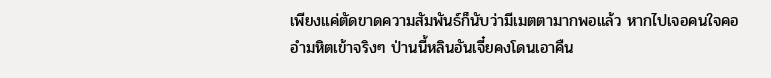เพียงแค่ตัดขาดความสัมพันธ์ก็นับว่ามีเมตตามากพอแล้ว หากไปเจอคนใจคออำมหิตเข้าจริงๆ ป่านนี้หลินอันเจี๋ยคงโดนเอาคืน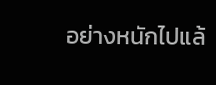อย่างหนักไปแล้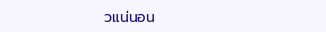วแน่นอน